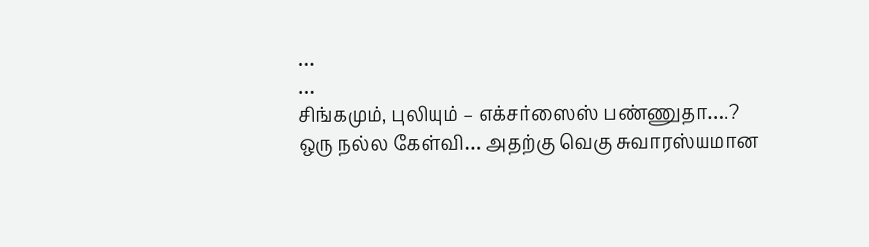…
…
சிங்கமும், புலியும் – எக்சர்ஸைஸ் பண்ணுதா….?
ஒரு நல்ல கேள்வி… அதற்கு வெகு சுவாரஸ்யமான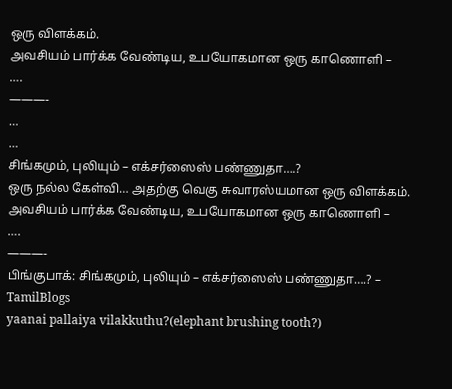ஒரு விளக்கம்.
அவசியம் பார்க்க வேண்டிய, உபயோகமான ஒரு காணொளி –
….
———-
…
…
சிங்கமும், புலியும் – எக்சர்ஸைஸ் பண்ணுதா….?
ஒரு நல்ல கேள்வி… அதற்கு வெகு சுவாரஸ்யமான ஒரு விளக்கம்.
அவசியம் பார்க்க வேண்டிய, உபயோகமான ஒரு காணொளி –
….
———-
பிங்குபாக்: சிங்கமும், புலியும் – எக்சர்ஸைஸ் பண்ணுதா….? – TamilBlogs
yaanai pallaiya vilakkuthu?(elephant brushing tooth?)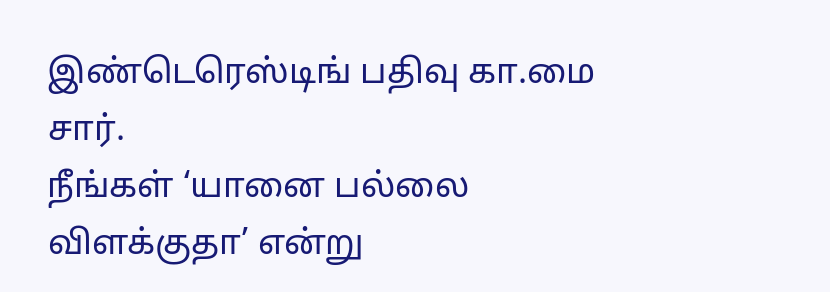இண்டெரெஸ்டிங் பதிவு கா.மை சார்.
நீங்கள் ‘யானை பல்லை விளக்குதா’ என்று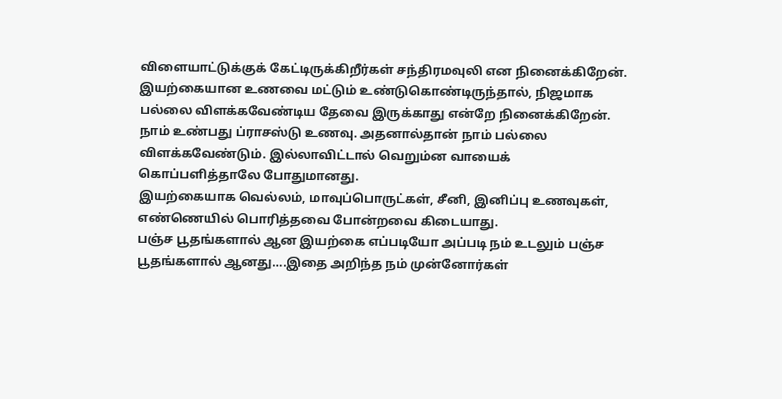விளையாட்டுக்குக் கேட்டிருக்கிறீர்கள் சந்திரமவுலி என நினைக்கிறேன்.
இயற்கையான உணவை மட்டும் உண்டுகொண்டிருந்தால், நிஜமாக பல்லை விளக்கவேண்டிய தேவை இருக்காது என்றே நினைக்கிறேன். நாம் உண்பது ப்ராசஸ்டு உணவு. அதனால்தான் நாம் பல்லை விளக்கவேண்டும். இல்லாவிட்டால் வெறும்ன வாயைக் கொப்பளித்தாலே போதுமானது.
இயற்கையாக வெல்லம், மாவுப்பொருட்கள், சீனி, இனிப்பு உணவுகள், எண்ணெயில் பொரித்தவை போன்றவை கிடையாது.
பஞ்ச பூதங்களால் ஆன இயற்கை எப்படியோ அப்படி நம் உடலும் பஞ்ச பூதங்களால் ஆனது….இதை அறிந்த நம் முன்னோர்கள்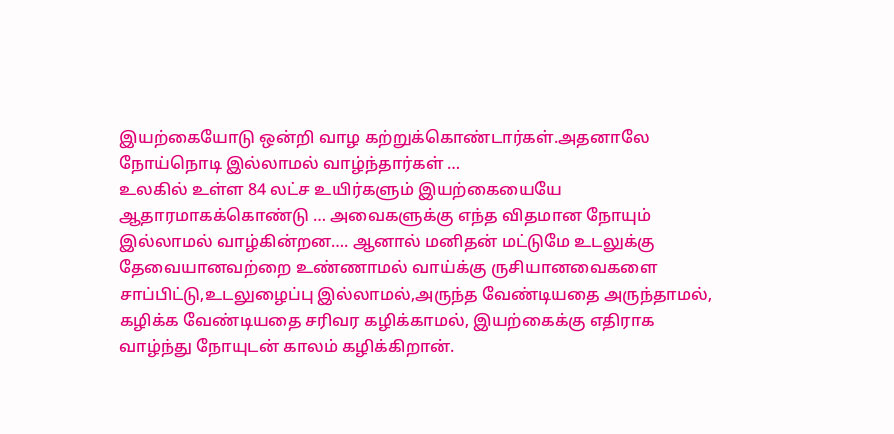இயற்கையோடு ஒன்றி வாழ கற்றுக்கொண்டார்கள்.அதனாலே நோய்நொடி இல்லாமல் வாழ்ந்தார்கள் …
உலகில் உள்ள 84 லட்ச உயிர்களும் இயற்கையையே ஆதாரமாகக்கொண்டு … அவைகளுக்கு எந்த விதமான நோயும் இல்லாமல் வாழ்கின்றன…. ஆனால் மனிதன் மட்டுமே உடலுக்கு தேவையானவற்றை உண்ணாமல் வாய்க்கு ருசியானவைகளை சாப்பிட்டு,உடலுழைப்பு இல்லாமல்,அருந்த வேண்டியதை அருந்தாமல், கழிக்க வேண்டியதை சரிவர கழிக்காமல், இயற்கைக்கு எதிராக வாழ்ந்து நோயுடன் காலம் கழிக்கிறான்.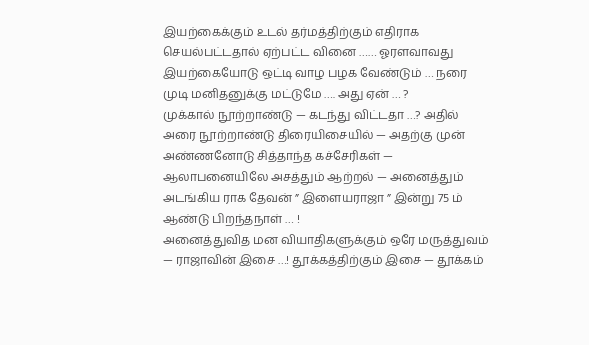இயற்கைக்கும் உடல் தர்மத்திற்கும் எதிராக செயல்பட்டதால் ஏற்பட்ட வினை …… ஓரளவாவது இயற்கையோடு ஒட்டி வாழ பழக வேண்டும் … நரை முடி மனிதனுக்கு மட்டுமே …. அது ஏன் … ?
முக்கால் நூற்றாண்டு — கடந்து விட்டதா …? அதில் அரை நூற்றாண்டு திரையிசையில் — அதற்கு முன் அண்ணனோடு சித்தாந்த கச்சேரிகள் — ஆலாபனையிலே அசத்தும் ஆற்றல் — அனைத்தும் அடங்கிய ராக தேவன் ” இளையராஜா ” இன்று 75 ம் ஆண்டு பிறந்தநாள் … !
அனைத்துவித மன வியாதிகளுக்கும் ஒரே மருத்துவம் — ராஜாவின் இசை …! தூக்கத்திற்கும் இசை — தூக்கம்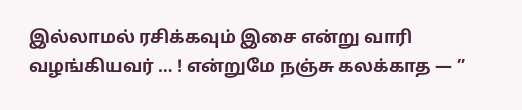இல்லாமல் ரசிக்கவும் இசை என்று வாரி வழங்கியவர் … ! என்றுமே நஞ்சு கலக்காத — ”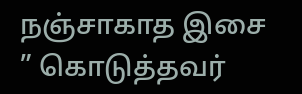நஞ்சாகாத இசை ” கொடுத்தவர்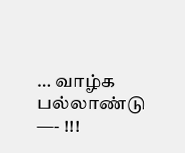… வாழ்க பல்லாண்டு —- !!!